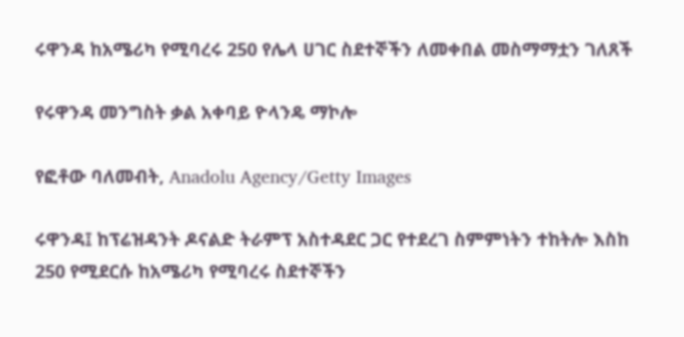ሩዋንዳ ከአሜሪካ የሚባረሩ 250 የሌላ ሀገር ስደተኞችን ለመቀበል መስማማቷን ገለጸች

የሩዋንዳ መንግስት ቃል አቀባይ ዮላንዴ ማኮሎ

የፎቶው ባለመብት, Anadolu Agency/Getty Images

ሩዋንዳ፤ ከፕሬዝዳንት ዶናልድ ትራምፕ አስተዳደር ጋር የተደረገ ስምምነትን ተከትሎ እስከ 250 የሚደርሱ ከአሜሪካ የሚባረሩ ስደተኞችን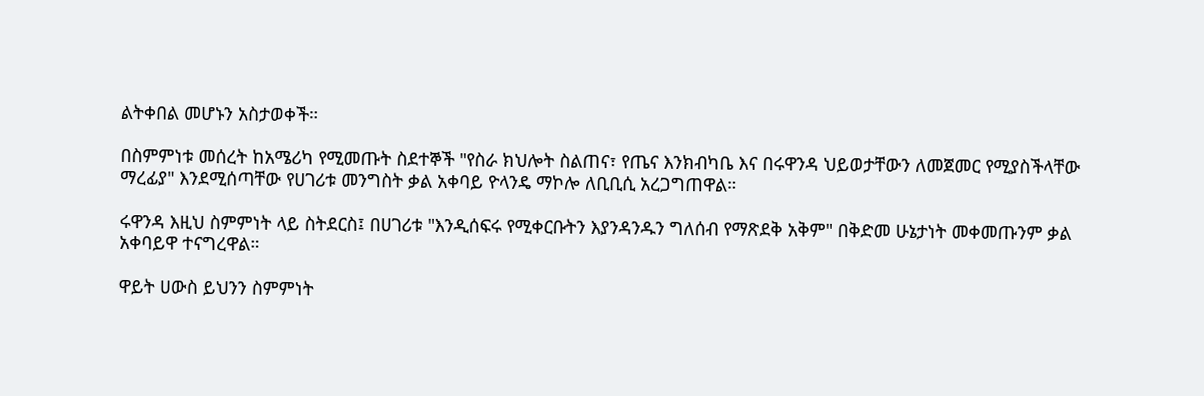ልትቀበል መሆኑን አስታወቀች።

በስምምነቱ መሰረት ከአሜሪካ የሚመጡት ስደተኞች "የስራ ክህሎት ስልጠና፣ የጤና እንክብካቤ እና በሩዋንዳ ህይወታቸውን ለመጀመር የሚያስችላቸው ማረፊያ" እንደሚሰጣቸው የሀገሪቱ መንግስት ቃል አቀባይ ዮላንዴ ማኮሎ ለቢቢሲ አረጋግጠዋል።

ሩዋንዳ እዚህ ስምምነት ላይ ስትደርስ፤ በሀገሪቱ "እንዲሰፍሩ የሚቀርቡትን እያንዳንዱን ግለሰብ የማጽደቅ አቅም" በቅድመ ሁኔታነት መቀመጡንም ቃል አቀባይዋ ተናግረዋል።

ዋይት ሀውስ ይህንን ስምምነት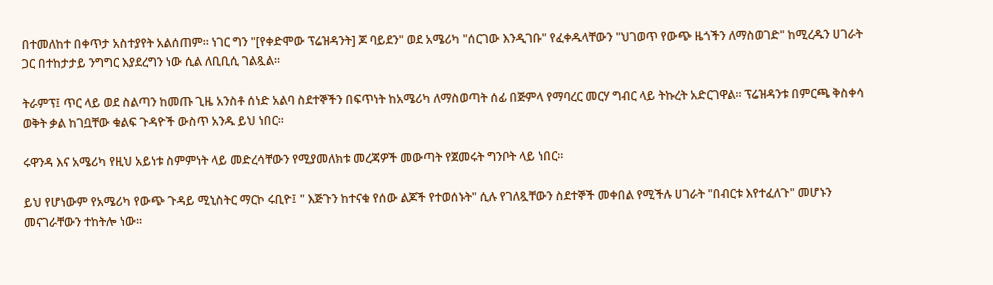በተመለከተ በቀጥታ አስተያየት አልሰጠም። ነገር ግን "[የቀድሞው ፕሬዝዳንት] ጆ ባይደን" ወደ አሜሪካ "ሰርገው እንዲገቡ" የፈቀዱላቸውን "ህገወጥ የውጭ ዜጎችን ለማስወገድ" ከሚረዱን ሀገራት ጋር በተከታታይ ንግግር እያደረግን ነው ሲል ለቢቢሲ ገልጿል።

ትራምፕ፤ ጥር ላይ ወደ ስልጣን ከመጡ ጊዜ አንስቶ ሰነድ አልባ ስደተኞችን በፍጥነት ከአሜሪካ ለማስወጣት ሰፊ በጅምላ የማባረር መርሃ ግብር ላይ ትኩረት አድርገዋል። ፕሬዝዳንቱ በምርጫ ቅስቀሳ ወቅት ቃል ከገቧቸው ቁልፍ ጉዳዮች ውስጥ አንዱ ይህ ነበር።

ሩዋንዳ እና አሜሪካ የዚህ አይነቱ ስምምነት ላይ መድረሳቸውን የሚያመለክቱ መረጃዎች መውጣት የጀመሩት ግንቦት ላይ ነበር።

ይህ የሆነውም የአሜሪካ የውጭ ጉዳይ ሚኒስትር ማርኮ ሩቢዮ፤ " እጅጉን ከተናቁ የሰው ልጆች የተወሰኑት" ሲሉ የገለጿቸውን ስደተኞች መቀበል የሚችሉ ሀገራት "በብርቱ እየተፈለጉ" መሆኑን መናገራቸውን ተከትሎ ነው።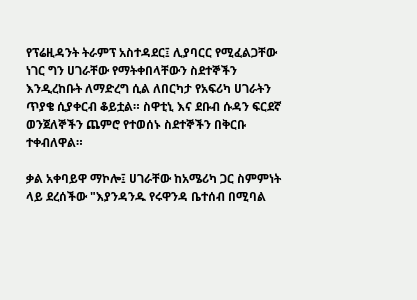የፕሬዚዳንት ትራምፕ አስተዳደር፤ ሊያባርር የሚፈልጋቸው ነገር ግን ሀገራቸው የማትቀበላቸውን ስደተኞችን እንዲረከቡት ለማድረግ ሲል ለበርካታ የአፍሪካ ሀገራትን ጥያቄ ሲያቀርብ ቆይቷል። ስዋቲኒ እና ደቡብ ሱዳን ፍርደኛ ወንጀለኞችን ጨምሮ የተወሰኑ ስደተኞችን በቅርቡ ተቀብለዋል።

ቃል አቀባይዋ ማኮሎ፤ ሀገራቸው ከአሜሪካ ጋር ስምምነት ላይ ደረሰችው "እያንዳንዱ የሩዋንዳ ቤተሰብ በሚባል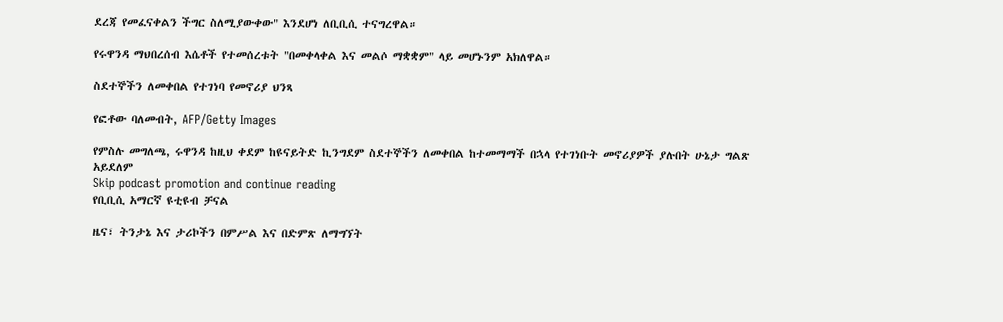ደረጃ የመፈናቀልን ችግር ስለሚያውቀው" እንደሆነ ለቢቢሲ ተናግረዋል።

የሩዋንዳ ማህበረሰብ እሴቶች የተመሰረቱት "በመቀላቀል እና መልሶ ማቋቋም" ላይ መሆኑንም አክለዋል።

ስደተኞችን ለመቀበል የተገነባ የመኖሪያ ህንጻ

የፎቶው ባለመብት, AFP/Getty Images

የምስሉ መግለጫ, ሩዋንዳ ከዚህ ቀደም ከዩናይትድ ኪንግደም ስደተኞችን ለመቀበል ከተመማማች በኋላ የተገነቡት መኖሪያዎች ያሉበት ሁኔታ ግልጽ አይደለም
Skip podcast promotion and continue reading
የቢቢሲ አማርኛ ዩቲዩብ ቻናል

ዜና፣ ትንታኔ እና ታሪኮችን በምሥል እና በድምጽ ለማግኘት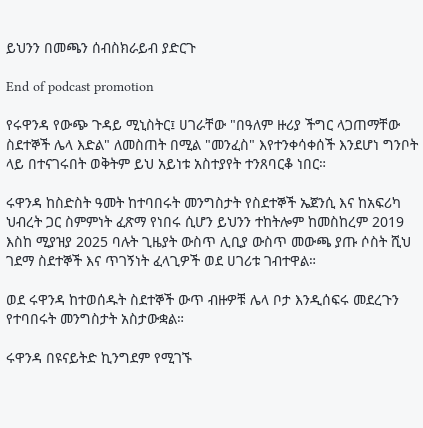ይህንን በመጫን ሰብስክራይብ ያድርጉ

End of podcast promotion

የሩዋንዳ የውጭ ጉዳይ ሚኒስትር፤ ሀገራቸው "በዓለም ዙሪያ ችግር ላጋጠማቸው ስደተኞች ሌላ እድል" ለመስጠት በሚል "መንፈስ" እየተንቀሳቀሰች እንደሆነ ግንቦት ላይ በተናገሩበት ወቅትም ይህ አይነቱ አስተያየት ተንጸባርቆ ነበር።

ሩዋንዳ ከስድስት ዓመት ከተባበሩት መንግስታት የስደተኞች ኤጀንሲ እና ከአፍሪካ ህብረት ጋር ስምምነት ፈጽማ የነበሩ ሲሆን ይህንን ተከትሎም ከመስከረም 2019 እስከ ሚያዝያ 2025 ባሉት ጊዜያት ውስጥ ሊቢያ ውስጥ መውጫ ያጡ ሶስት ሺህ ገደማ ስደተኞች እና ጥገኝነት ፈላጊዎች ወደ ሀገሪቱ ገብተዋል።

ወደ ሩዋንዳ ከተወሰዱት ስደተኞች ውጥ ብዙዎቹ ሌላ ቦታ እንዲሰፍሩ መደረጉን የተባበሩት መንግስታት አስታውቋል።

ሩዋንዳ በዩናይትድ ኪንግደም የሚገኙ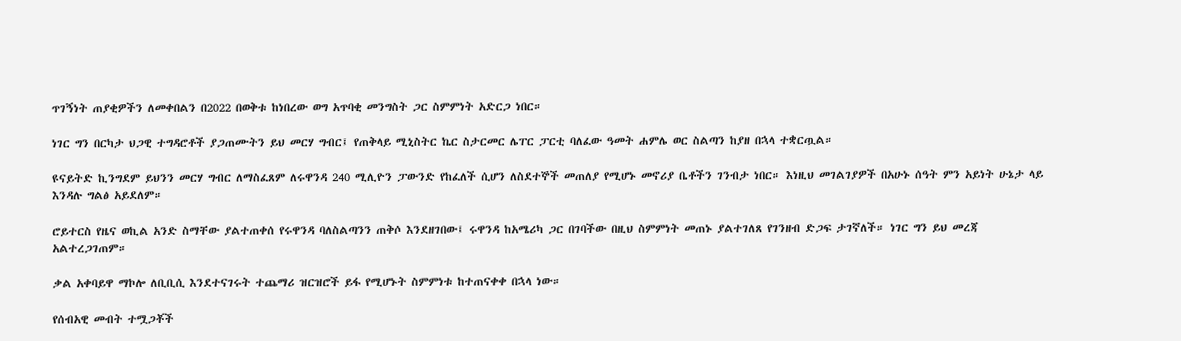ጥገኝነት ጠያቂዎችን ለመቀበልን በ2022 በወቅቱ ከነበረው ወግ አጥባቂ መንግስት ጋር ስምምነት አድርጋ ነበር።

ነገር ግን በርካታ ህጋዊ ተግዳሮቶች ያጋጠሙትን ይህ መርሃ ግብር፤ የጠቅላይ ሚኒስትር ኬር ስታርመር ሌፐር ፓርቲ ባለፈው ዓመት ሐምሌ ወር ስልጣን ከያዘ በኋላ ተቋርጧል።

ዩናይትድ ኪንግደም ይህንን መርሃ ግብር ለማስፈጸም ለሩዋንዳ 240 ሚሊዮን ፓውንድ የከፈለች ሲሆን ለስደተኞች መጠለያ የሚሆኑ መኖሪያ ቤቶችን ገንብታ ነበር። እነዚህ መገልገያዎች በአሁኑ ሰዓት ምን አይነት ሁኔታ ላይ እንዳሉ ግልፅ አይደለም።

ሮይተርስ የዜና ወኪል አንድ ስማቸው ያልተጠቀሰ የሩዋንዳ ባለስልጣንን ጠቅሶ እንደዘገበው፤ ሩዋንዳ ከአሜሪካ ጋር በገባችው በዚህ ስምምነት መጠኑ ያልተገለጸ የገንዘብ ድጋፍ ታገኛለች። ነገር ግን ይህ መረጃ አልተረጋገጠም።

ቃል አቀባይዋ ማኮሎ ለቢቢሲ እንደተናገሩት ተጨማሪ ዝርዝሮች ይፋ የሚሆኑት ስምምነቱ ከተጠናቀቀ በኋላ ነው።

የሰብአዊ መብት ተሟጋቾች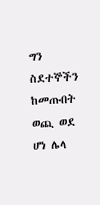ግን ስደተኞችን ከመጡበት ወጪ ወደ ሆነ ሌላ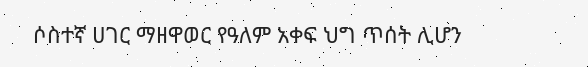ሶስተኛ ሀገር ማዘዋወር የዓለም አቀፍ ህግ ጥሰት ሊሆን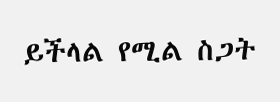ይችላል የሚል ስጋት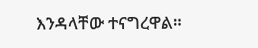እንዳላቸው ተናግረዋል።